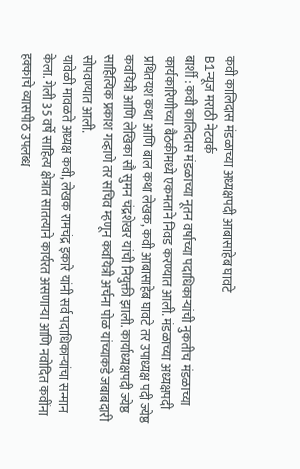कवी कालिदास मंडळाच्या अध्यक्षपदी आबासाहेब घावटे
B1न्यूज मराठी नेटवर्क
बार्शी : कवी कालिदास मंडळाच्या नूतन वर्षाच्या पदाधिकाऱ्यांची नुकतीच मंडळाच्या कार्यकारिणीच्या बैठकीमध्ये एकमताने निवड करण्यात आली. मंडळाच्या अध्यक्षपदी प्रथितयश कथा आणि बाल कथा लेखक, कवी आबासाहेब घावटे तर उपाध्यक्ष पदी ज्येष्ठ कवयित्री आणि लेखिका सौ सुमन चंद्रशेखर यांची नियुक्ती झाली. कार्याध्यक्षपदी ज्येष्ठ साहित्यिक प्रकाश गव्हाणे तर सचिव म्हणून कवयित्री अर्चना पोळ यांच्याकडे जबाबदारी सोपवण्यात आली.
यावेळी मावळते अध्यक्ष कवी, लेखक रामचंद्र इकारे यांनी सर्व पदाधिकाऱ्यांचा सन्मान केला. गेली 35 वर्षे साहित्य क्षेत्रात सातत्याने कार्यरत असणाऱ्या आणि नवोदित कवींना हक्काचे व्यासपीठ उपलब्ध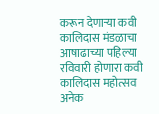करून देणाऱ्या कवी कालिदास मंडळाचा आषाढाच्या पहिल्या रविवारी होणारा कवी कालिदास महोत्सव अनेक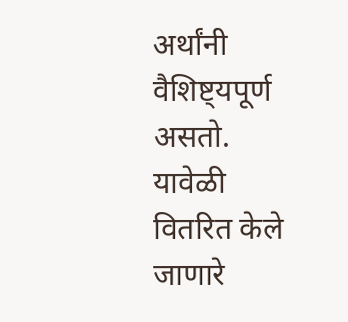अर्थांनी वैशिष्ट्यपूर्ण असतो. यावेळी वितरित केले जाणारे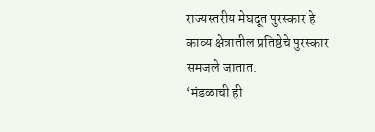राज्यस्तरीय मेघदूत पुरस्कार हे काव्य क्षेत्रातील प्रतिष्ठेचे पुरस्कार समजले जातात.
‘मंडळाची ही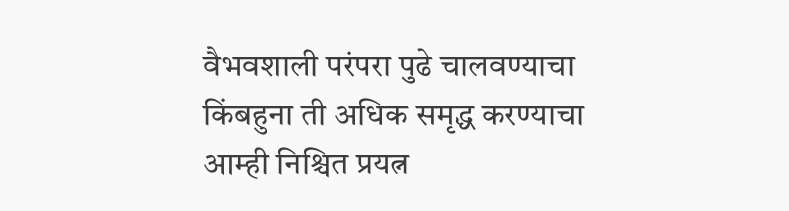वैभवशाली परंपरा पुढे चालवण्याचा किंबहुना ती अधिक समृद्ध करण्याचा आम्ही निश्चित प्रयत्न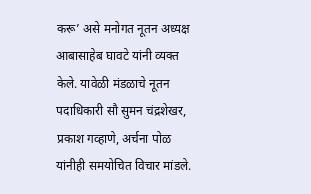करू’ असे मनोगत नूतन अध्यक्ष आबासाहेब घावटे यांनी व्यक्त केले. यावेळी मंडळाचे नूतन पदाधिकारी सौ सुमन चंद्रशेखर, प्रकाश गव्हाणे, अर्चना पोळ यांनीही समयोचित विचार मांडले.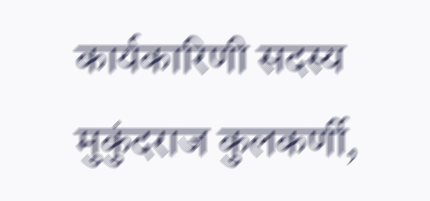कार्यकारिणी सदस्य मुकुंदराज कुलकर्णी,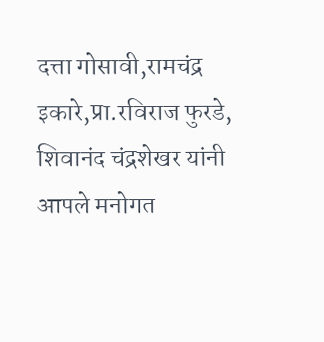दत्ता गोसावी,रामचंद्र इकारे,प्रा.रविराज फुरडे, शिवानंद चंद्रशेखर यांनी आपले मनोगत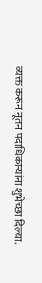व्यक्त करून नूतन पदाधिकाऱ्यांना शुभेच्छा दिल्या.